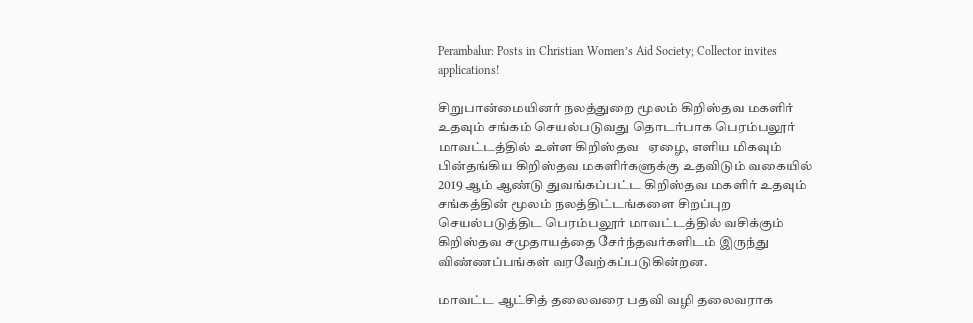Perambalur: Posts in Christian Women’s Aid Society; Collector invites applications!

சிறுபான்மையினர் நலத்துறை மூலம் கிறிஸ்தவ மகளிர் உதவும் சங்கம் செயல்படுவது தொடர்பாக பெரம்பலூர் மாவட்டத்தில் உள்ள கிறிஸ்தவ   ஏழை, எளிய மிகவும் பின்தங்கிய கிறிஸ்தவ மகளிர்களுக்கு உதவிடும் வகையில் 2019 ஆம் ஆண்டு துவங்கப்பட்ட கிறிஸ்தவ மகளிர் உதவும் சங்கத்தின் மூலம் நலத்திட்டங்களை சிறப்புற செயல்படுத்திட பெரம்பலூர் மாவட்டத்தில் வசிக்கும் கிறிஸ்தவ சமுதாயத்தை சேர்ந்தவர்களிடம் இருந்து விண்ணப்பங்கள் வரவேற்கப்படுகின்றன.

மாவட்ட ஆட்சித் தலைவரை பதவி வழி தலைவராக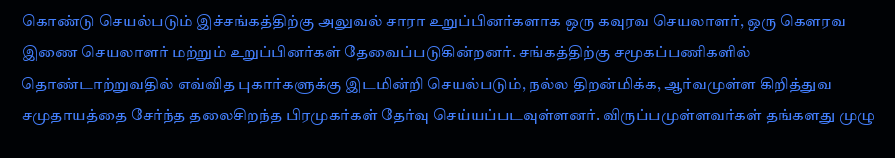கொண்டு செயல்படும் இச்சங்கத்திற்கு அலுவல் சாரா உறுப்பினர்களாக ஒரு கவுரவ செயலாளர், ஒரு கௌரவ இணை செயலாளர் மற்றும் உறுப்பினர்கள் தேவைப்படுகின்றனர். சங்கத்திற்கு சமூகப்பணிகளில் தொண்டாற்றுவதில் எவ்வித புகார்களுக்கு இடமின்றி செயல்படும், நல்ல திறன்மிக்க, ஆர்வமுள்ள கிறித்துவ சமுதாயத்தை சேர்ந்த தலைசிறந்த பிரமுகர்கள் தேர்வு செய்யப்படவுள்ளனர். விருப்பமுள்ளவர்கள் தங்களது முழு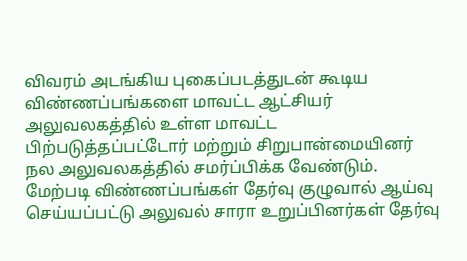விவரம் அடங்கிய புகைப்படத்துடன் கூடிய விண்ணப்பங்களை மாவட்ட ஆட்சியர் அலுவலகத்தில் உள்ள மாவட்ட பிற்படுத்தப்பட்டோர் மற்றும் சிறுபான்மையினர் நல அலுவலகத்தில் சமர்ப்பிக்க வேண்டும். மேற்படி விண்ணப்பங்கள் தேர்வு குழுவால் ஆய்வு செய்யப்பட்டு அலுவல் சாரா உறுப்பினர்கள் தேர்வு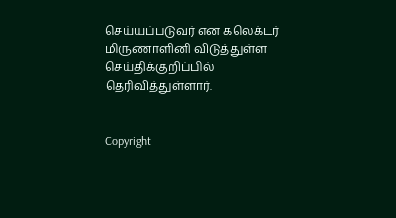செய்யப்படுவர் என கலெக்டர் மிருணாளினி விடுத்துள்ள செய்திக்குறிப்பில் தெரிவித்துள்ளார்.


Copyright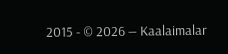2015 - © 2026 — Kaalaimalar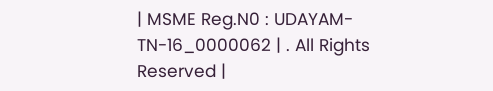| MSME Reg.N0 : UDAYAM-TN-16_0000062 | . All Rights Reserved |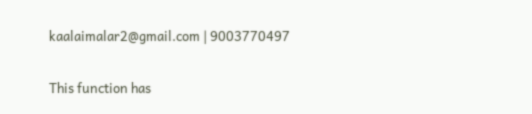kaalaimalar2@gmail.com | 9003770497

This function has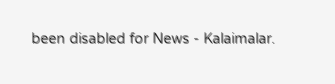been disabled for News - Kalaimalar.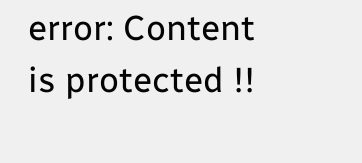error: Content is protected !!